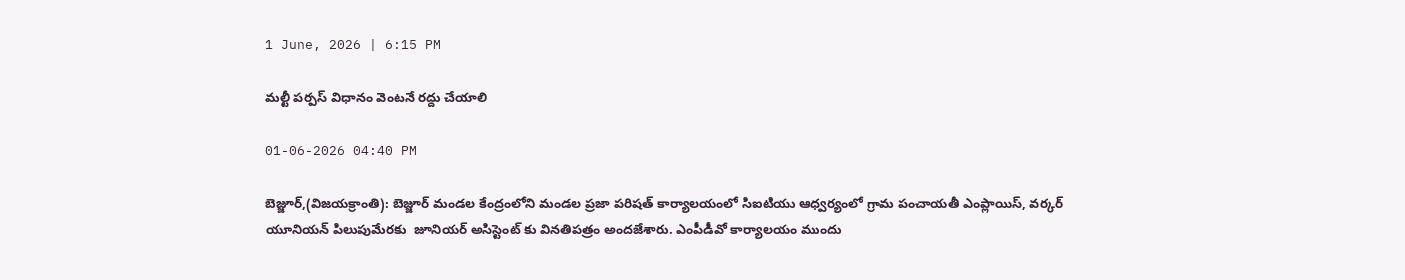1 June, 2026 | 6:15 PM

మల్టీ పర్పస్ విధానం వెంటనే రద్దు చేయాలి

01-06-2026 04:40 PM

బెజ్జూర్,(విజయక్రాంతి): బెజ్జూర్ మండల కేంద్రంలోని మండల ప్రజా పరిషత్ కార్యాలయంలో సిఐటియు ఆధ్వర్యంలో గ్రామ పంచాయతీ ఎంప్లాయిస్, వర్కర్ యూనియన్ పిలుపుమేరకు  జూనియర్ అసిస్టెంట్ కు వినతిపత్రం అందజేశారు. ఎంపీడీవో కార్యాలయం ముందు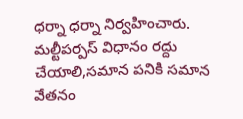ధర్నా ధర్నా నిర్వహించారు. మల్టీపర్పస్ విధానం రద్దు చేయాలి,సమాన పనికి సమాన వేతనం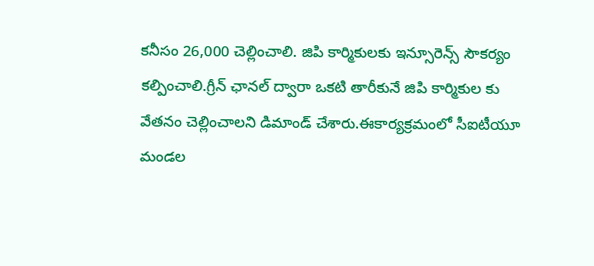కనీసం 26,000 చెల్లించాలి. జిపి కార్మికులకు ఇన్సూరెన్స్ సౌకర్యం కల్పించాలి.గ్రీన్ ఛానల్ ద్వారా ఒకటి తారీకునే జిపి కార్మికుల కు వేతనం చెల్లించాలని డిమాండ్ చేశారు.ఈకార్యక్రమంలో సీఐటీయూ మండల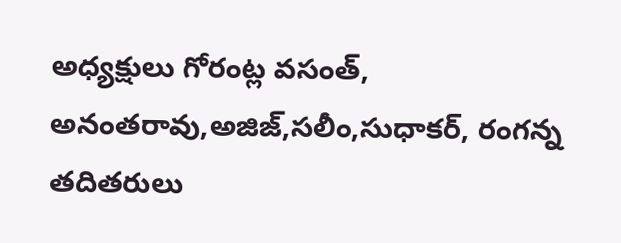అధ్యక్షులు గోరంట్ల వసంత్, అనంతరావు,అజిజ్,సలీం,సుధాకర్, రంగన్న తదితరులు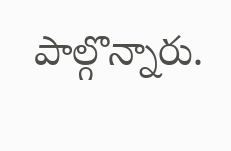పాల్గొన్నారు.